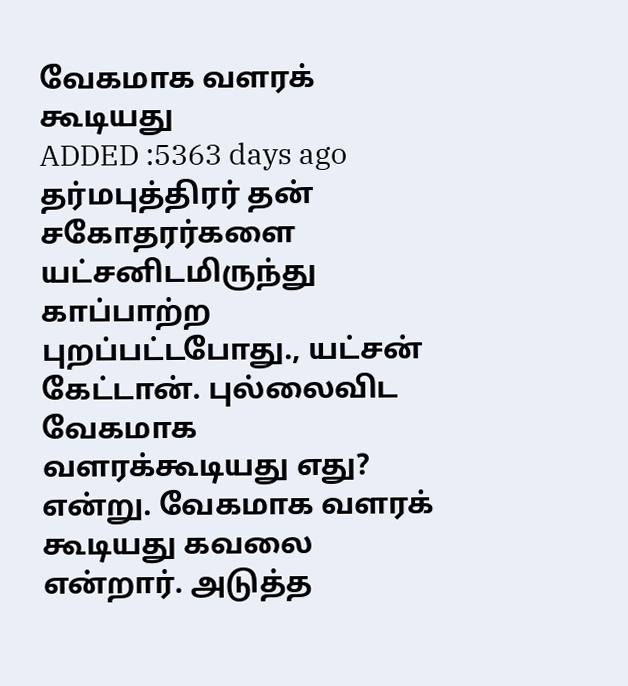வேகமாக வளரக் கூடியது
ADDED :5363 days ago
தர்மபுத்திரர் தன் சகோதரர்களை யட்சனிடமிருந்து காப்பாற்ற புறப்பட்டபோது., யட்சன் கேட்டான். புல்லைவிட வேகமாக வளரக்கூடியது எது? என்று. வேகமாக வளரக் கூடியது கவலை என்றார். அடுத்த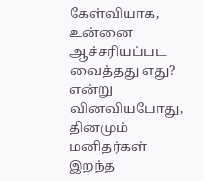கேள்வியாக, உன்னை ஆச்சரியப்பட வைத்தது எது? என்று வினவியபோது, தினமும் மனிதர்கள் இறந்த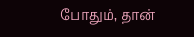போதும், தான்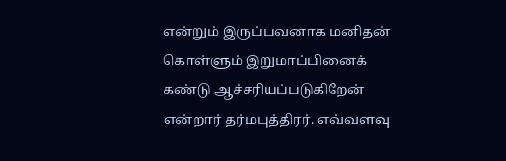என்றும் இருப்பவனாக மனிதன் கொள்ளும் இறுமாப்பினைக் கண்டு ஆச்சரியப்படுகிறேன் என்றார் தர்மபுத்திரர். எவ்வளவு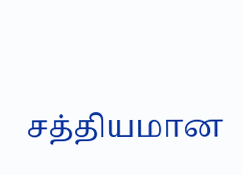சத்தியமான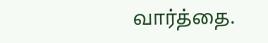வார்த்தை.